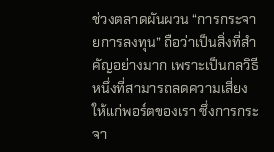ช่วงตลาดผันผวน “การกระจายการลงทุน” ถือว่าเป็นสิ่งที่สำคัญอย่างมาก เพราะเป็นกลวิธีหนึ่งที่สามารถลดความเสี่ยงให้แก่พอร์ตของเรา ซึ่งการกระจา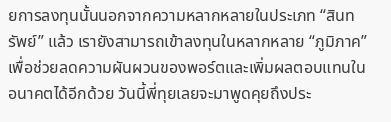ยการลงทุนนั้นนอกจากความหลากหลายในประเภท “สินทรัพย์” แล้ว เรายังสามารถเข้าลงทุนในหลากหลาย “ภูมิภาค” เพื่อช่วยลดความผันผวนของพอร์ตและเพิ่มผลตอบแทนในอนาคตได้อีกด้วย วันนี้พี่ทุยเลยจะมาพูดคุยถึงประ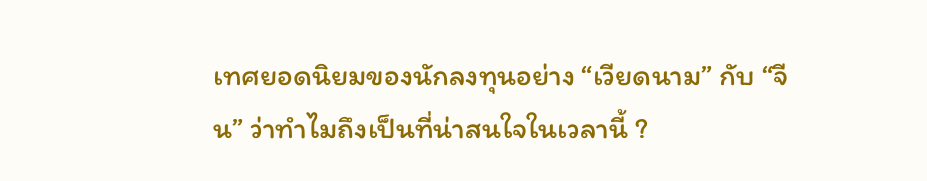เทศยอดนิยมของนักลงทุนอย่าง “เวียดนาม” กับ “จีน” ว่าทำไมถึงเป็นที่น่าสนใจในเวลานี้ ?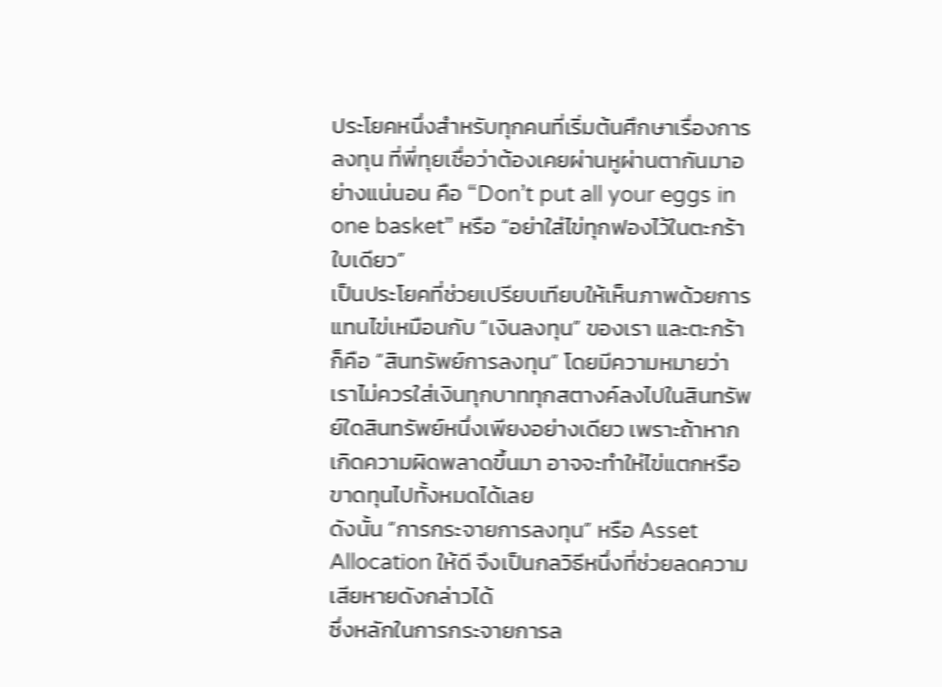ประโยคหนึ่งสำหรับทุกคนที่เริ่มต้นศึกษาเรื่องการลงทุน ที่พี่ทุยเชื่อว่าต้องเคยผ่านหูผ่านตากันมาอย่างแน่นอน คือ “Don’t put all your eggs in one basket” หรือ “อย่าใส่ไข่ทุกฟองไว้ในตะกร้าใบเดียว”
เป็นประโยคที่ช่วยเปรียบเทียบให้เห็นภาพด้วยการแทนไข่เหมือนกับ “เงินลงทุน” ของเรา และตะกร้าก็คือ “สินทรัพย์การลงทุน” โดยมีความหมายว่าเราไม่ควรใส่เงินทุกบาททุกสตางค์ลงไปในสินทรัพย์ใดสินทรัพย์หนึ่งเพียงอย่างเดียว เพราะถ้าหากเกิดความผิดพลาดขึ้นมา อาจจะทำให่ไข่แตกหรือขาดทุนไปทั้งหมดได้เลย
ดังนั้น “การกระจายการลงทุน” หรือ Asset Allocation ให้ดี จึงเป็นกลวิธีหนึ่งที่ช่วยลดความเสียหายดังกล่าวได้
ซึ่งหลักในการกระจายการล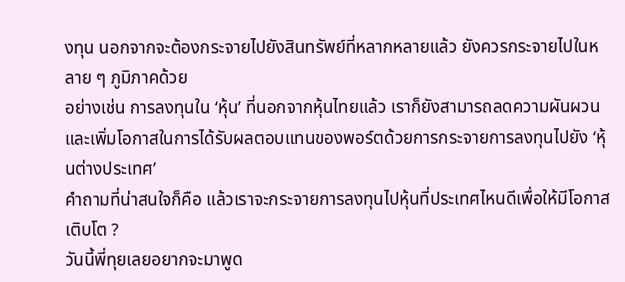งทุน นอกจากจะต้องกระจายไปยังสินทรัพย์ที่หลากหลายแล้ว ยังควรกระจายไปในหลาย ๆ ภูมิภาคด้วย
อย่างเช่น การลงทุนใน ‘หุ้น’ ที่นอกจากหุ้นไทยแล้ว เราก็ยังสามารถลดความผันผวนและเพิ่มโอกาสในการได้รับผลตอบแทนของพอร์ตด้วยการกระจายการลงทุนไปยัง ‘หุ้นต่างประเทศ’
คำถามที่น่าสนใจก็คือ แล้วเราจะกระจายการลงทุนไปหุ้นที่ประเทศไหนดีเพื่อให้มีโอกาสเติบโต ?
วันนี้พี่ทุยเลยอยากจะมาพูด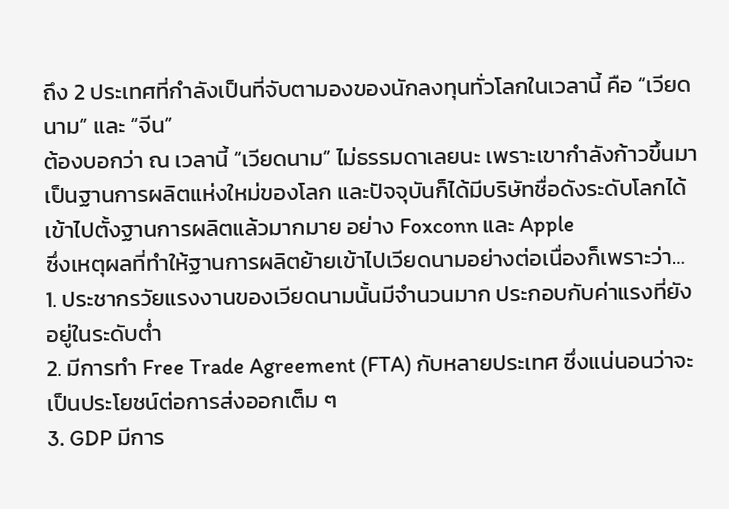ถึง 2 ประเทศที่กำลังเป็นที่จับตามองของนักลงทุนทั่วโลกในเวลานี้ คือ “เวียดนาม” และ “จีน”
ต้องบอกว่า ณ เวลานี้ “เวียดนาม” ไม่ธรรมดาเลยนะ เพราะเขากำลังก้าวขึ้นมาเป็นฐานการผลิตแห่งใหม่ของโลก และปัจจุบันก็ได้มีบริษัทชื่อดังระดับโลกได้เข้าไปตั้งฐานการผลิตแล้วมากมาย อย่าง Foxconn และ Apple
ซึ่งเหตุผลที่ทำให้ฐานการผลิตย้ายเข้าไปเวียดนามอย่างต่อเนื่องก็เพราะว่า…
1. ประชากรวัยแรงงานของเวียดนามนั้นมีจำนวนมาก ประกอบกับค่าแรงที่ยังอยู่ในระดับต่ำ
2. มีการทำ Free Trade Agreement (FTA) กับหลายประเทศ ซึ่งแน่นอนว่าจะเป็นประโยชน์ต่อการส่งออกเต็ม ๆ
3. GDP มีการ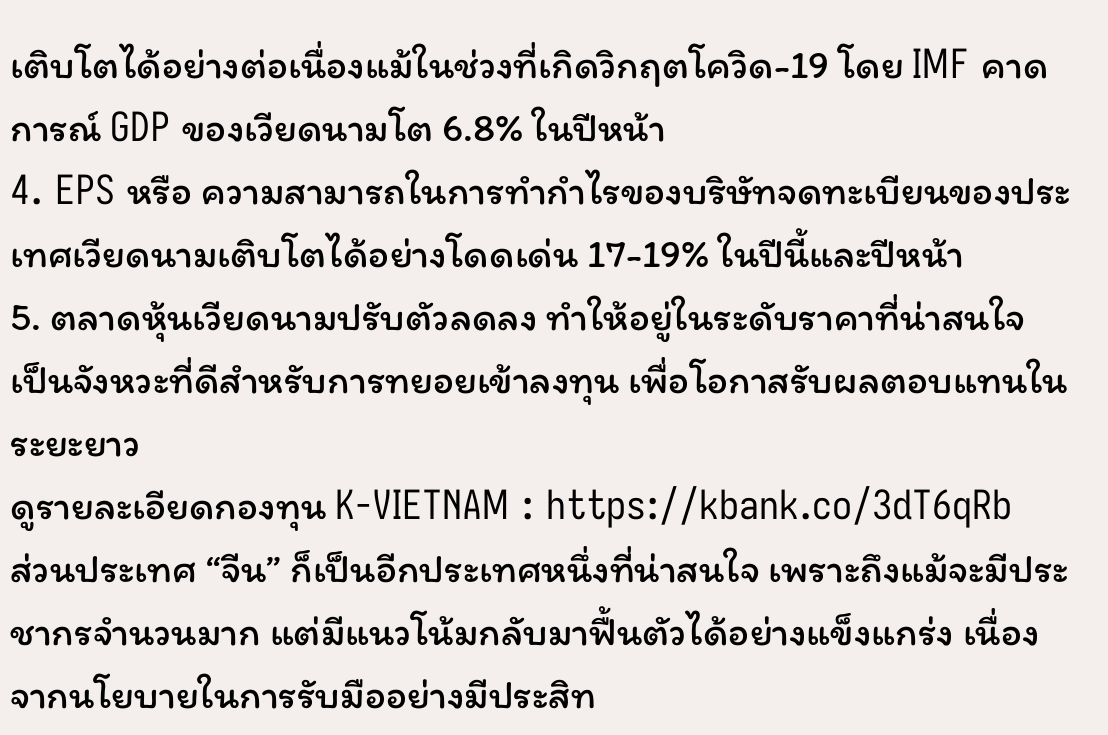เติบโตได้อย่างต่อเนื่องแม้ในช่วงที่เกิดวิกฤตโควิด-19 โดย IMF คาดการณ์ GDP ของเวียดนามโต 6.8% ในปีหน้า
4. EPS หรือ ความสามารถในการทำกำไรของบริษัทจดทะเบียนของประเทศเวียดนามเติบโตได้อย่างโดดเด่น 17-19% ในปีนี้และปีหน้า
5. ตลาดหุ้นเวียดนามปรับตัวลดลง ทำให้อยู่ในระดับราคาที่น่าสนใจ เป็นจังหวะที่ดีสำหรับการทยอยเข้าลงทุน เพื่อโอกาสรับผลตอบแทนในระยะยาว
ดูรายละเอียดกองทุน K-VIETNAM : https://kbank.co/3dT6qRb
ส่วนประเทศ “จีน” ก็เป็นอีกประเทศหนึ่งที่น่าสนใจ เพราะถึงแม้จะมีประชากรจำนวนมาก แต่มีแนวโน้มกลับมาฟื้นตัวได้อย่างแข็งแกร่ง เนื่องจากนโยบายในการรับมืออย่างมีประสิท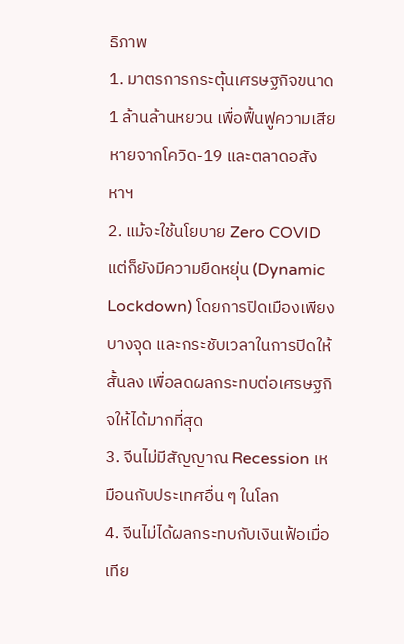ธิภาพ
1. มาตรการกระตุ้นเศรษฐกิจขนาด 1 ล้านล้านหยวน เพื่อฟื้นฟูความเสียหายจากโควิด-19 และตลาดอสังหาฯ
2. แม้จะใช้นโยบาย Zero COVID แต่ก็ยังมีความยืดหยุ่น (Dynamic Lockdown) โดยการปิดเมืองเพียงบางจุด และกระชับเวลาในการปิดให้สั้นลง เพื่อลดผลกระทบต่อเศรษฐกิจให้ได้มากที่สุด
3. จีนไม่มีสัญญาณ Recession เหมือนกับประเทศอื่น ๆ ในโลก
4. จีนไม่ได้ผลกระทบกับเงินเฟ้อเมื่อเทีย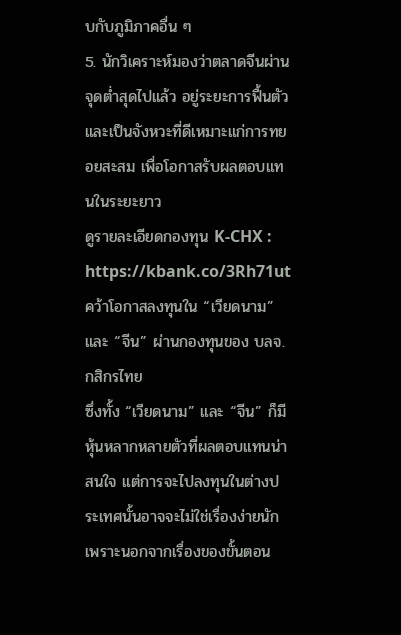บกับภูมิภาคอื่น ๆ
5. นักวิเคราะห์มองว่าตลาดจีนผ่านจุดต่ำสุดไปแล้ว อยู่ระยะการฟื้นตัว และเป็นจังหวะที่ดีเหมาะแก่การทยอยสะสม เพื่อโอกาสรับผลตอบแทนในระยะยาว
ดูรายละเอียดกองทุน K-CHX : https://kbank.co/3Rh71ut
คว้าโอกาสลงทุนใน “เวียดนาม” และ “จีน” ผ่านกองทุนของ บลจ. กสิกรไทย
ซึ่งทั้ง “เวียดนาม” และ “จีน” ก็มีหุ้นหลากหลายตัวที่ผลตอบแทนน่าสนใจ แต่การจะไปลงทุนในต่างประเทศนั้นอาจจะไม่ใช่เรื่องง่ายนัก เพราะนอกจากเรื่องของขั้นตอน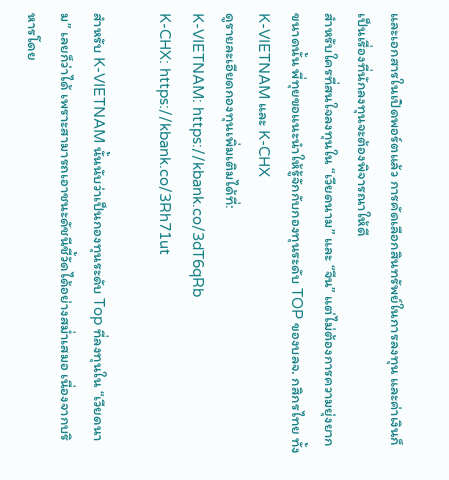และเอกสารในเปิดพอร์ตแล้ว การคัดเลือกสินทรัพย์ในการลงทุน และค่าเงินก็เป็นเรื่องที่นักลงทุนจะต้องพิจารณาให้ดี
สำหรับใครที่สนใจลงทุนใน “เวียดนาม” และ “จีน” แต่ไม่ต้องการความยุ่งยากขนาดนั้น พี่ทุยขอแนะนำให้รู้จักกับกองทุนระดับ TOP ของบลจ. กสิกรไทย ทั้ง K-VIETNAM และ K-CHX
ดูรายละเอียดกองทุนเพิ่มเติมได้ที่:
K-VIETNAM: https://kbank.co/3dT6qRb
K-CHX: https://kbank.co/3Rh71ut

สำหรับ K-VIETNAM นั้นนับว่าเป็นกองทุนระดับ Top ที่ลงทุนใน “เวียดนาม” เลยก็ว่าได้ เพราะสามารถเอาชนะดัชนีชี้วัดได้อย่างสม่ำเสมอ เนื่องจากบริหารโดย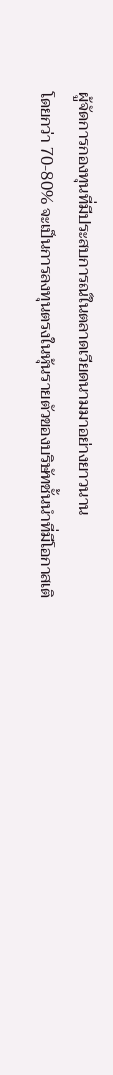ผู้จัดการกองทุนที่มีประสบการณ์ในตลาดเวียดนามมาอย่างยาวนาน
โดยกว่า 70-80% จะเป็นการลงทุนตรงในหุ้นรายตัวของบริษัทชั้นนำที่มีโอกาสเติ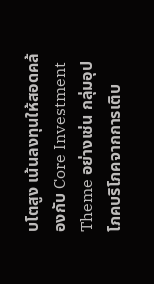บโตสูง เน้นลงทุนให้สอดคล้องกับ Core Investment Theme อย่างเช่น กลุ่มอุปโภคบริโภคจากการเติบ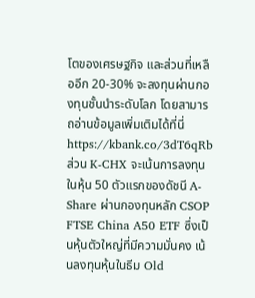โตของเศรษฐกิจ และส่วนที่เหลืออีก 20-30% จะลงทุนผ่านกองทุนชั้นนำระดับโลก โดยสามารถอ่านข้อมูลเพิ่มเติมได้ที่นี่ https://kbank.co/3dT6qRb
ส่วน K-CHX จะเน้นการลงทุนในหุ้น 50 ตัวแรกของดัชนี A-Share ผ่านกองทุนหลัก CSOP FTSE China A50 ETF ซึ่งเป็นหุ้นตัวใหญ่ที่มีความมั่นคง เน้นลงทุนหุ้นในธีม Old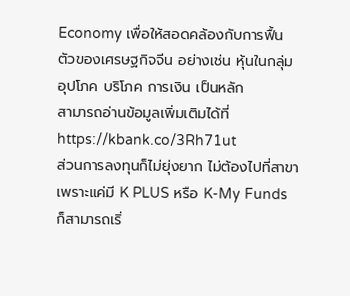Economy เพื่อให้สอดคล้องกับการฟื้นตัวของเศรษฐกิจจีน อย่างเช่น หุ้นในกลุ่มอุปโภค บริโภค การเงิน เป็นหลัก
สามารถอ่านข้อมูลเพิ่มเติมได้ที่ https://kbank.co/3Rh71ut
ส่วนการลงทุนก็ไม่ยุ่งยาก ไม่ต้องไปที่สาขา เพราะแค่มี K PLUS หรือ K-My Funds ก็สามารถเริ่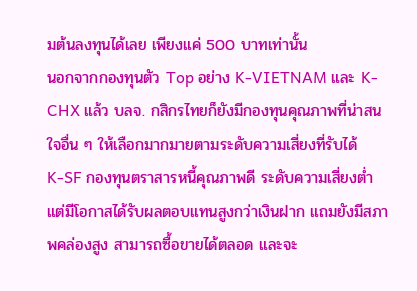มต้นลงทุนได้เลย เพียงแค่ 500 บาทเท่านั้น
นอกจากกองทุนตัว Top อย่าง K-VIETNAM และ K-CHX แล้ว บลจ. กสิกรไทยก็ยังมีกองทุนคุณภาพที่น่าสนใจอื่น ๆ ให้เลือกมากมายตามระดับความเสี่ยงที่รับได้
K-SF กองทุนตราสารหนี้คุณภาพดี ระดับความเสี่ยงต่ำ แต่มีโอกาสได้รับผลตอบแทนสูงกว่าเงินฝาก แถมยังมีสภาพคล่องสูง สามารถซื้อขายได้ตลอด และจะ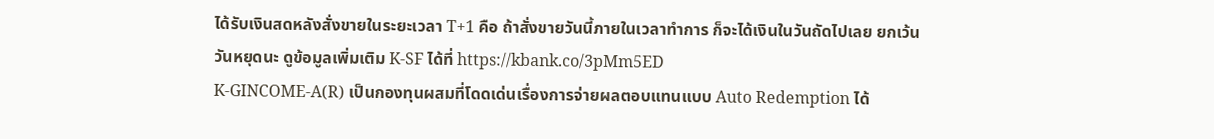ได้รับเงินสดหลังสั่งขายในระยะเวลา T+1 คือ ถ้าสั่งขายวันนี้ภายในเวลาทำการ ก็จะได้เงินในวันถัดไปเลย ยกเว้นวันหยุดนะ ดูข้อมูลเพิ่มเติม K-SF ได้ที่ https://kbank.co/3pMm5ED
K-GINCOME-A(R) เป็นกองทุนผสมที่โดดเด่นเรื่องการจ่ายผลตอบแทนแบบ Auto Redemption ได้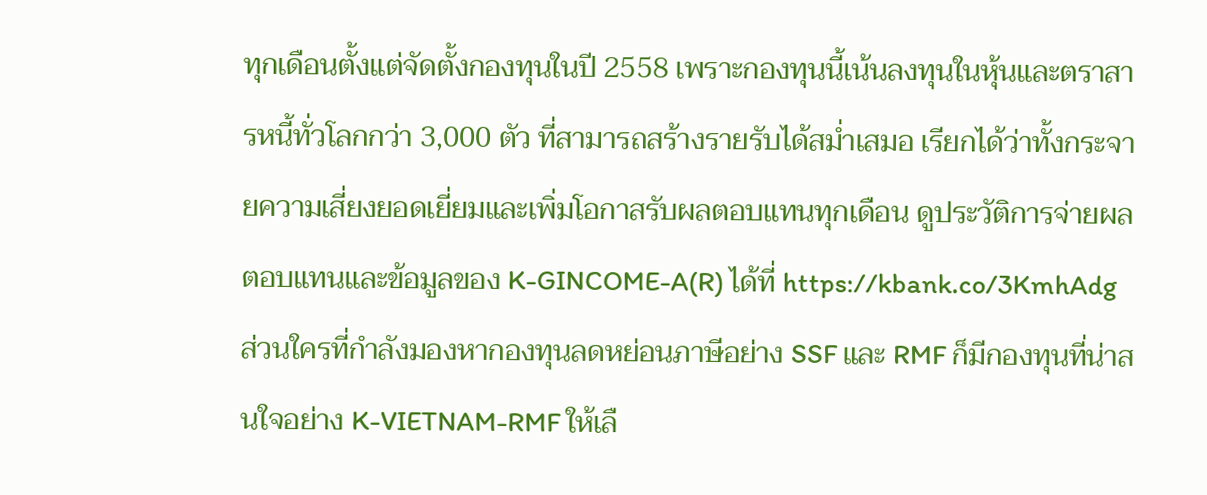ทุกเดือนตั้งแต่จัดตั้งกองทุนในปี 2558 เพราะกองทุนนี้เน้นลงทุนในหุ้นและตราสารหนี้ทั่วโลกกว่า 3,000 ตัว ที่สามารถสร้างรายรับได้สม่ำเสมอ เรียกได้ว่าทั้งกระจายความเสี่ยงยอดเยี่ยมและเพิ่มโอกาสรับผลตอบแทนทุกเดือน ดูประวัติการจ่ายผลตอบแทนและข้อมูลของ K-GINCOME-A(R) ได้ที่ https://kbank.co/3KmhAdg
ส่วนใครที่กำลังมองหากองทุนลดหย่อนภาษีอย่าง SSF และ RMF ก็มีกองทุนที่น่าสนใจอย่าง K-VIETNAM-RMF ให้เลื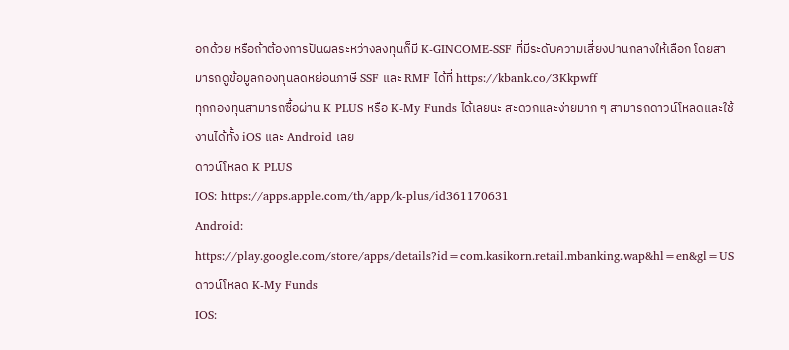อกด้วย หรือถ้าต้องการปันผลระหว่างลงทุนก็มี K-GINCOME-SSF ที่มีระดับความเสี่ยงปานกลางให้เลือก โดยสามารถดูข้อมูลกองทุนลดหย่อนภาษี SSF และ RMF ได้ที่ https://kbank.co/3Kkpwff
ทุกกองทุนสามารถซื้อผ่าน K PLUS หรือ K-My Funds ได้เลยนะ สะดวกและง่ายมาก ๆ สามารถดาวน์โหลดและใช้งานได้ทั้ง iOS และ Android เลย
ดาวน์โหลด K PLUS
IOS: https://apps.apple.com/th/app/k-plus/id361170631
Android: https://play.google.com/store/apps/details?id=com.kasikorn.retail.mbanking.wap&hl=en&gl=US
ดาวน์โหลด K-My Funds
IOS: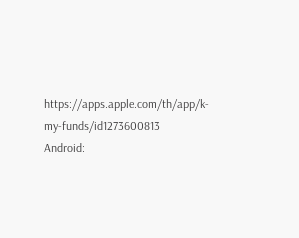https://apps.apple.com/th/app/k-my-funds/id1273600813
Android: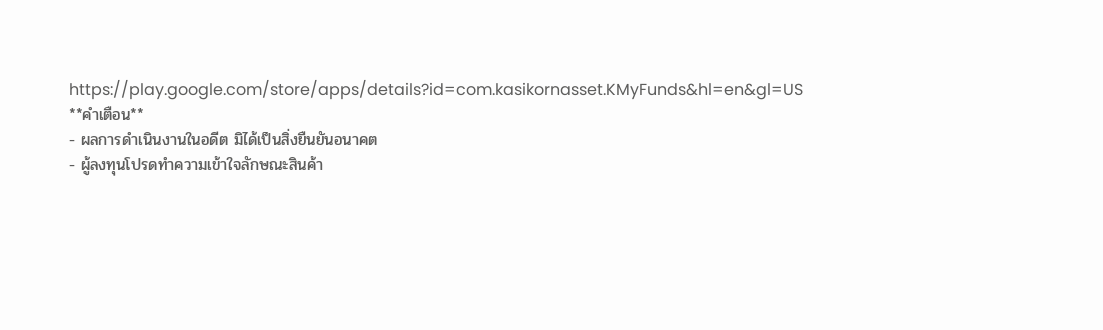https://play.google.com/store/apps/details?id=com.kasikornasset.KMyFunds&hl=en&gl=US
**คำเตือน**
- ผลการดำเนินงานในอดีต มิได้เป็นสิ่งยืนยันอนาคต
- ผู้ลงทุนโปรดทำความเข้าใจลักษณะสินค้า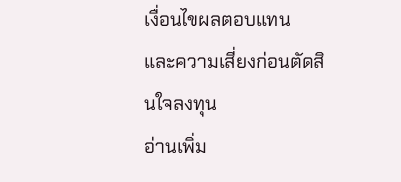เงื่อนไขผลตอบแทน และความเสี่ยงก่อนตัดสินใจลงทุน
อ่านเพิ่ม